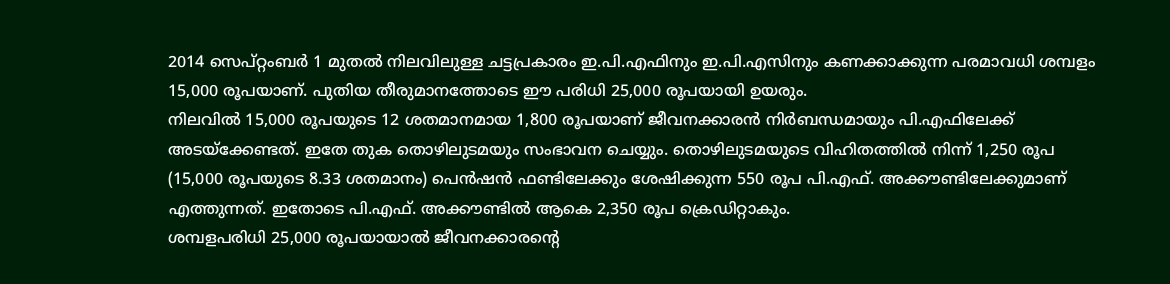2014 സെപ്റ്റംബർ 1 മുതൽ നിലവിലുള്ള ചട്ടപ്രകാരം ഇ.പി.എഫിനും ഇ.പി.എസിനും കണക്കാക്കുന്ന പരമാവധി ശമ്പളം 15,000 രൂപയാണ്. പുതിയ തീരുമാനത്തോടെ ഈ പരിധി 25,000 രൂപയായി ഉയരും.
നിലവിൽ 15,000 രൂപയുടെ 12 ശതമാനമായ 1,800 രൂപയാണ് ജീവനക്കാരൻ നിർബന്ധമായും പി.എഫിലേക്ക് അടയ്ക്കേണ്ടത്. ഇതേ തുക തൊഴിലുടമയും സംഭാവന ചെയ്യും. തൊഴിലുടമയുടെ വിഹിതത്തിൽ നിന്ന് 1,250 രൂപ (15,000 രൂപയുടെ 8.33 ശതമാനം) പെൻഷൻ ഫണ്ടിലേക്കും ശേഷിക്കുന്ന 550 രൂപ പി.എഫ്. അക്കൗണ്ടിലേക്കുമാണ് എത്തുന്നത്. ഇതോടെ പി.എഫ്. അക്കൗണ്ടിൽ ആകെ 2,350 രൂപ ക്രെഡിറ്റാകും.
ശമ്പളപരിധി 25,000 രൂപയായാൽ ജീവനക്കാരന്റെ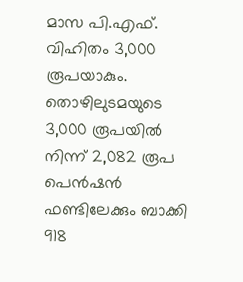മാസ പി.എഫ്. വിഹിതം 3,000 രൂപയാകും. തൊഴിലുടമയുടെ 3,000 രൂപയിൽ നിന്ന് 2,082 രൂപ പെൻഷൻ ഫണ്ടിലേക്കും ബാക്കി 918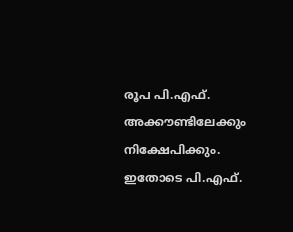രൂപ പി.എഫ്. അക്കൗണ്ടിലേക്കും നിക്ഷേപിക്കും. ഇതോടെ പി.എഫ്.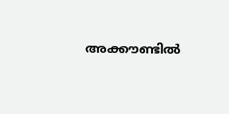അക്കൗണ്ടിൽ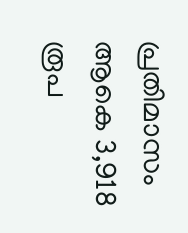പ്രതിമാസം ആകെ 3,918 രൂപ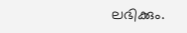ലഭിക്കും.